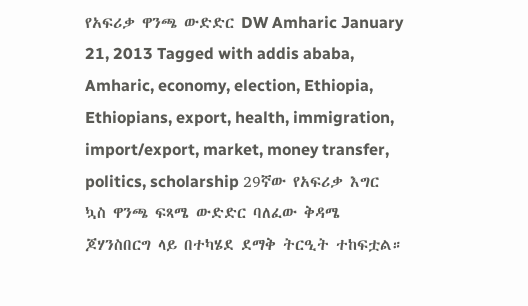የአፍሪቃ ዋንጫ ውድድር DW Amharic January 21, 2013 Tagged with addis ababa, Amharic, economy, election, Ethiopia, Ethiopians, export, health, immigration, import/export, market, money transfer, politics, scholarship 29ኛው የአፍሪቃ እግር ኳስ ዋንጫ ፍጻሜ ውድድር ባለፈው ቅዳሜ ጆሃንስበርግ ላይ በተካሄደ ደማቅ ትርዒት ተከፍቷል።